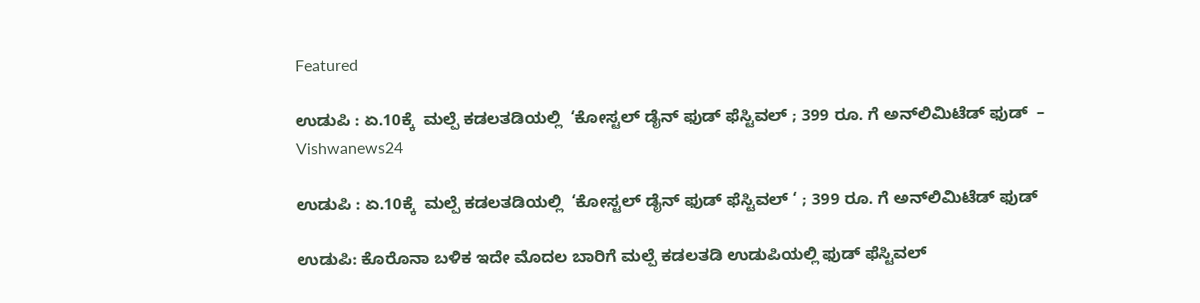Featured

ಉಡುಪಿ : ಏ.10ಕ್ಕೆ  ಮಲ್ಪೆ ಕಡಲತಡಿಯಲ್ಲಿ  ‘ಕೋಸ್ಟಲ್ ಡೈನ್‌ ಫುಡ್‌ ಫೆಸ್ಟಿವಲ್‌ ; 399 ರೂ. ಗೆ ಅನ್‌ಲಿಮಿಟೆಡ್‌ ಫುಡ್‌  – Vishwanews24

ಉಡುಪಿ : ಏ.10ಕ್ಕೆ  ಮಲ್ಪೆ ಕಡಲತಡಿಯಲ್ಲಿ  ‘ಕೋಸ್ಟಲ್ ಡೈನ್‌ ಫುಡ್‌ ಫೆಸ್ಟಿವಲ್‌ ‘ ; 399 ರೂ. ಗೆ ಅನ್‌ಲಿಮಿಟೆಡ್‌ ಫುಡ್‌

ಉಡುಪಿ: ಕೊರೊನಾ ಬಳಿಕ ಇದೇ ಮೊದಲ ಬಾರಿಗೆ ಮಲ್ಪೆ ಕಡಲತಡಿ ಉಡುಪಿಯಲ್ಲಿ ಫುಡ್‌ ಫೆಸ್ಟಿವಲ್‌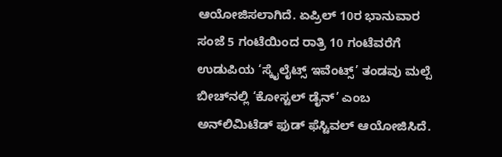ಆಯೋಜಿಸಲಾಗಿದೆ. ಏಪ್ರಿಲ್‌ 10ರ ಭಾನುವಾರ ಸಂಜೆ 5 ಗಂಟೆಯಿಂದ ರಾತ್ರಿ 10 ಗಂಟೆವರೆಗೆ ಉಡುಪಿಯ ‘ಸ್ಕೈಲೈಟ್ಸ್‌ ಇವೆಂಟ್ಸ್‌’ ತಂಡವು ಮಲ್ಪೆ ಬೀಚ್‌ನಲ್ಲಿ ‘ಕೋಸ್ಟಲ್ ಡೈನ್‌’ ಎಂಬ ಅನ್‌ಲಿಮಿಟೆಡ್‌ ಫುಡ್‌ ಫೆಸ್ಟಿವಲ್‌ ಆಯೋಜಿಸಿದೆ.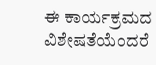ಈ ಕಾರ್ಯಕ್ರಮದ ವಿಶೇಷತೆಯೆಂದರೆ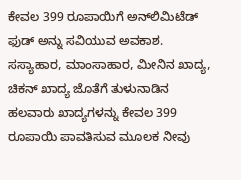ಕೇವಲ 399 ರೂಪಾಯಿಗೆ ಅನ್‌ಲಿಮಿಟೆಡ್‌ ಫುಡ್‌ ಅನ್ನು ಸವಿಯುವ ಅವಕಾಶ. ಸಸ್ಯಾಹಾರ, ಮಾಂಸಾಹಾರ, ಮೀನಿನ ಖಾದ್ಯ, ಚಿಕನ್‌ ಖಾದ್ಯ ಜೊತೆಗೆ ತುಳುನಾಡಿನ ಹಲವಾರು ಖಾದ್ಯಗಳನ್ನು ಕೇವಲ 399 ರೂಪಾಯಿ ಪಾವತಿಸುವ ಮೂಲಕ ನೀವು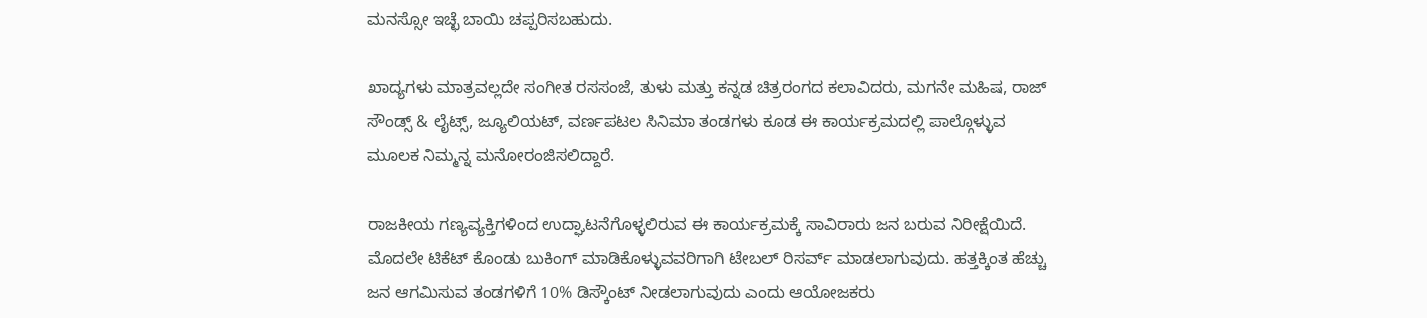ಮನಸ್ಸೋ ಇಚ್ಛೆ ಬಾಯಿ ಚಪ್ಪರಿಸಬಹುದು.

ಖಾದ್ಯಗಳು ಮಾತ್ರವಲ್ಲದೇ ಸಂಗೀತ ರಸಸಂಜೆ, ತುಳು ಮತ್ತು ಕನ್ನಡ ಚಿತ್ರರಂಗದ ಕಲಾವಿದರು, ಮಗನೇ ಮಹಿಷ, ರಾಜ್‌ ಸೌಂಡ್ಸ್‌ & ಲೈಟ್ಸ್‌, ಜ್ಯೂಲಿಯಟ್‌, ವರ್ಣಪಟಲ ಸಿನಿಮಾ ತಂಡಗಳು ಕೂಡ ಈ ಕಾರ್ಯಕ್ರಮದಲ್ಲಿ ಪಾಲ್ಗೊಳ್ಳುವ ಮೂಲಕ ನಿಮ್ಮನ್ನ ಮನೋರಂಜಿಸಲಿದ್ದಾರೆ.

ರಾಜಕೀಯ ಗಣ್ಯವ್ಯಕ್ತಿಗಳಿಂದ ಉದ್ಘಾಟನೆಗೊಳ್ಳಲಿರುವ ಈ ಕಾರ್ಯಕ್ರಮಕ್ಕೆ ಸಾವಿರಾರು ಜನ ಬರುವ ನಿರೀಕ್ಷೆಯಿದೆ. ಮೊದಲೇ ಟಿಕೆಟ್ ಕೊಂಡು ಬುಕಿಂಗ್ ಮಾಡಿಕೊಳ್ಳುವವರಿಗಾಗಿ ಟೇಬಲ್ ರಿಸರ್ವ್ ಮಾಡಲಾಗುವುದು. ಹತ್ತಕ್ಕಿಂತ ಹೆಚ್ಚು ಜನ ಆಗಮಿಸುವ ತಂಡಗಳಿಗೆ 10% ಡಿಸ್ಕೌಂಟ್ ನೀಡಲಾಗುವುದು ಎಂದು ಆಯೋಜಕರು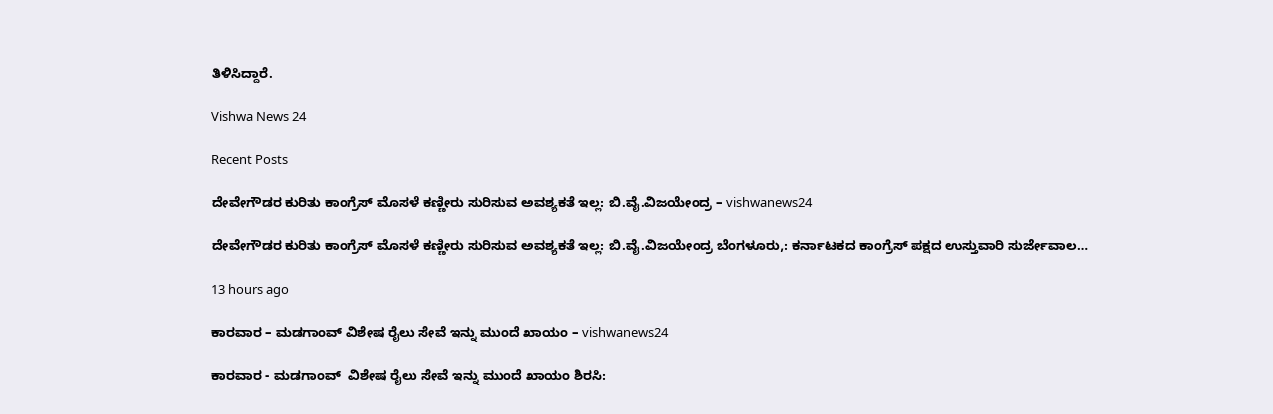ತಿಳಿಸಿದ್ದಾರೆ.

Vishwa News 24

Recent Posts

ದೇವೇಗೌಡರ ಕುರಿತು ಕಾಂಗ್ರೆಸ್ ಮೊಸಳೆ ಕಣ್ಣೀರು ಸುರಿಸುವ ಅವಶ್ಯಕತೆ ಇಲ್ಲ: ಬಿ.ವೈ.ವಿಜಯೇಂದ್ರ – vishwanews24

ದೇವೇಗೌಡರ ಕುರಿತು ಕಾಂಗ್ರೆಸ್ ಮೊಸಳೆ ಕಣ್ಣೀರು ಸುರಿಸುವ ಅವಶ್ಯಕತೆ ಇಲ್ಲ: ಬಿ.ವೈ.ವಿಜಯೇಂದ್ರ ಬೆಂಗಳೂರು,: ಕರ್ನಾಟಕದ ಕಾಂಗ್ರೆಸ್ ಪಕ್ಷದ ಉಸ್ತುವಾರಿ ಸುರ್ಜೇವಾಲ…

13 hours ago

ಕಾರವಾರ – ಮಡಗಾಂವ್ ವಿಶೇಷ ರೈಲು ಸೇವೆ ಇನ್ನು ಮುಂದೆ ಖಾಯಂ – vishwanews24

ಕಾರವಾರ - ಮಡಗಾಂವ್  ವಿಶೇಷ ರೈಲು ಸೇವೆ ಇನ್ನು ಮುಂದೆ ಖಾಯಂ ಶಿರಸಿ: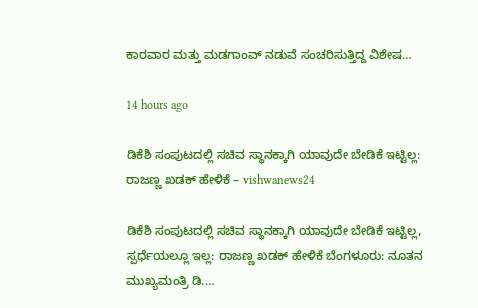ಕಾರವಾರ ಮತ್ತು ಮಡಗಾಂವ್ ನಡುವೆ ಸಂಚರಿಸುತ್ತಿದ್ದ ವಿಶೇಷ…

14 hours ago

ಡಿಕೆಶಿ ಸಂಪುಟದಲ್ಲಿ ಸಚಿವ ಸ್ಥಾನಕ್ಕಾಗಿ ಯಾವುದೇ ಬೇಡಿಕೆ ಇಟ್ಟಿಲ್ಲ: ರಾಜಣ್ಣ ಖಡಕ್ ಹೇಳಿಕೆ – vishwanews24

ಡಿಕೆಶಿ ಸಂಪುಟದಲ್ಲಿ ಸಚಿವ ಸ್ಥಾನಕ್ಕಾಗಿ ಯಾವುದೇ ಬೇಡಿಕೆ ಇಟ್ಟಿಲ್ಲ, ಸ್ಪರ್ಧೆಯಲ್ಲೂ ಇಲ್ಲ: ರಾಜಣ್ಣ ಖಡಕ್ ಹೇಳಿಕೆ ಬೆಂಗಳೂರು: ನೂತನ ಮುಖ್ಯಮಂತ್ರಿ ಡಿ.…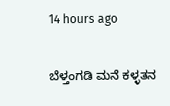14 hours ago

ಬೆಳ್ತಂಗಡಿ ಮನೆ ಕಳ್ಳತನ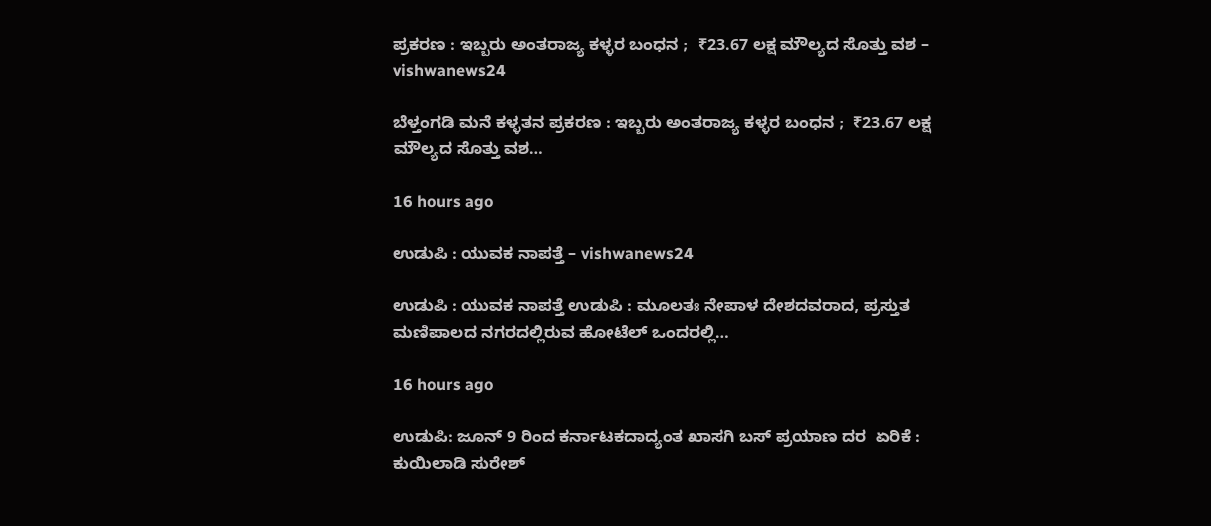ಪ್ರಕರಣ : ಇಬ್ಬರು ಅಂತರಾಜ್ಯ ಕಳ್ಳರ ಬಂಧನ ;  ₹23.67 ಲಕ್ಷ ಮೌಲ್ಯದ ಸೊತ್ತು ವಶ – vishwanews24

ಬೆಳ್ತಂಗಡಿ ಮನೆ ಕಳ್ಳತನ ಪ್ರಕರಣ : ಇಬ್ಬರು ಅಂತರಾಜ್ಯ ಕಳ್ಳರ ಬಂಧನ ;  ₹23.67 ಲಕ್ಷ ಮೌಲ್ಯದ ಸೊತ್ತು ವಶ…

16 hours ago

ಉಡುಪಿ : ಯುವಕ ನಾಪತ್ತೆ – vishwanews24

ಉಡುಪಿ : ಯುವಕ ನಾಪತ್ತೆ ಉಡುಪಿ : ಮೂಲತಃ ನೇಪಾಳ ದೇಶದವರಾದ, ಪ್ರಸ್ತುತ ಮಣಿಪಾಲದ ನಗರದಲ್ಲಿರುವ ಹೋಟೆಲ್ ಒಂದರಲ್ಲಿ…

16 hours ago

ಉಡುಪಿ: ಜೂನ್ 9 ರಿಂದ ಕರ್ನಾಟಕದಾದ್ಯಂತ ಖಾಸಗಿ ಬಸ್ ಪ್ರಯಾಣ ದರ  ಏರಿಕೆ : ಕುಯಿಲಾಡಿ ಸುರೇಶ್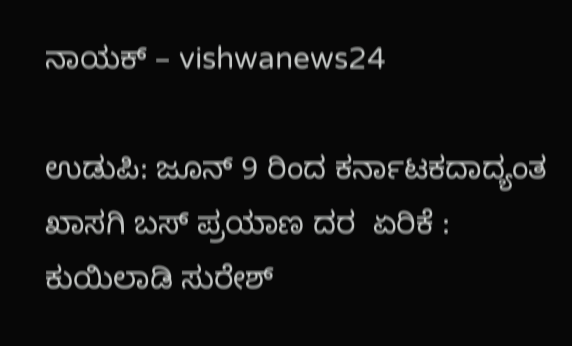ನಾಯಕ್ – vishwanews24

ಉಡುಪಿ: ಜೂನ್ 9 ರಿಂದ ಕರ್ನಾಟಕದಾದ್ಯಂತ ಖಾಸಗಿ ಬಸ್ ಪ್ರಯಾಣ ದರ  ಏರಿಕೆ : ಕುಯಿಲಾಡಿ ಸುರೇಶ್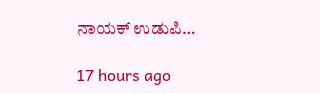ನಾಯಕ್ ಉಡುಪಿ…

17 hours ago